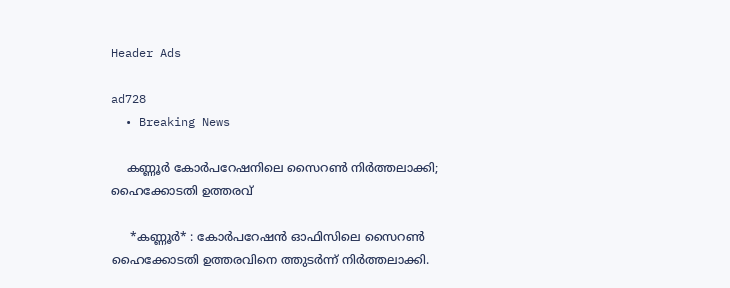Header Ads

ad728
  • Breaking News

    കണ്ണൂർ കോർപറേഷനിലെ സൈറൺ നിർത്തലാക്കി; ഹൈക്കോടതി ഉത്തരവ്

     *കണ്ണൂർ* : കോർപറേഷൻ ഓഫിസിലെ സൈറൺ ഹൈക്കോടതി ഉത്തരവിനെ ത്തുടർന്ന് നിർത്തലാക്കി.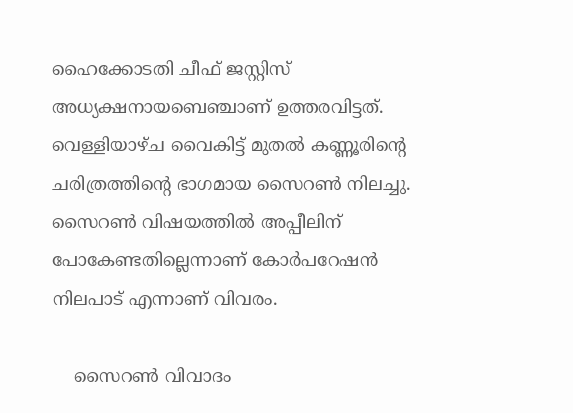ഹൈക്കോടതി ചീഫ് ജസ്റ്റിസ് അധ്യക്ഷനായബെഞ്ചാണ് ഉത്തരവിട്ടത്. വെള്ളിയാഴ്ച വൈകിട്ട് മുതൽ കണ്ണൂരിന്റെ ചരിത്രത്തിന്റെ ഭാഗമായ സൈറൺ നിലച്ചു. സൈറൺ വിഷയത്തിൽ അപ്പീലിന് പോകേണ്ടതില്ലെന്നാണ് കോർപറേഷൻ നിലപാട് എന്നാണ് വിവരം.

    സൈറൺ വിവാദം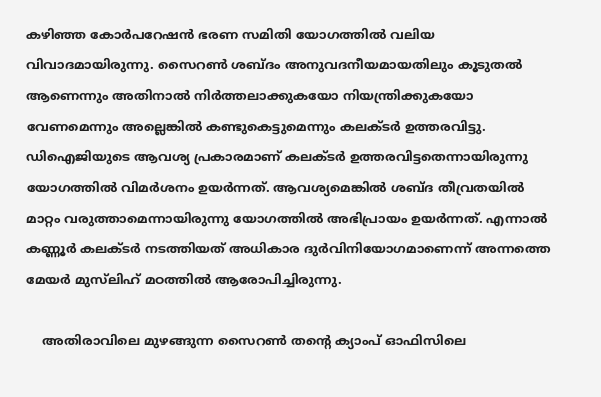കഴിഞ്ഞ കോർപറേഷൻ ഭരണ സമിതി യോഗത്തിൽ വലിയ വിവാദമായിരുന്നു. സൈറൺ ശബ്ദം അനുവദനീയമായതിലും കൂടുതൽ ആണെന്നും അതിനാൽ നിർത്തലാക്കുകയോ നിയന്ത്രിക്കുകയോ വേണമെന്നും അല്ലെങ്കിൽ കണ്ടുകെട്ടുമെന്നും കലക്ടർ ഉത്തരവിട്ടു. ഡിഐജിയുടെ ആവശ്യ പ്രകാരമാണ് കലക്ടർ ഉത്തരവിട്ടതെന്നായിരുന്നു യോഗത്തിൽ വിമർശനം ഉയർന്നത്. ആവശ്യമെങ്കിൽ ശബ്ദ തീവ്രതയിൽ മാറ്റം വരുത്താമെന്നായിരുന്നു യോഗത്തിൽ അഭിപ്രായം ഉയർന്നത്. എന്നാൽ കണ്ണൂർ കലക്ടർ നടത്തിയത് അധികാര ദുർവിനിയോഗമാണെന്ന് അന്നത്തെ മേയർ മുസ്‌ലിഹ് മഠത്തിൽ ആരോപിച്ചിരുന്നു.

    അതിരാവിലെ മുഴങ്ങുന്ന സൈറൺ തന്റെ ക്യാംപ് ഓഫിസിലെ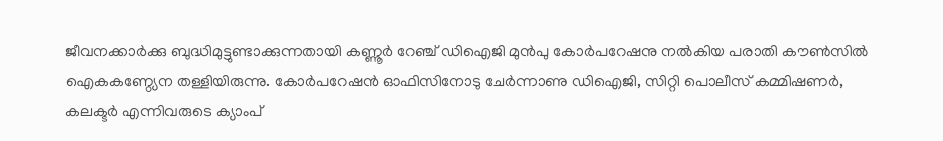ജീവനക്കാർക്കു ബുദ്ധിമുട്ടുണ്ടാക്കുന്നതായി കണ്ണൂർ റേഞ്ച് ഡിഐജി മുൻപു കോർപറേഷനു നൽകിയ പരാതി കൗൺസിൽ ഐകകണ്ഠ്യേന തള്ളിയിരുന്നു. കോർപറേഷൻ ഓഫിസിനോടു ചേർന്നാണു ഡിഐജി, സിറ്റി പൊലീസ് കമ്മിഷണർ, കലക്ടർ എന്നിവരുടെ ക്യാംപ്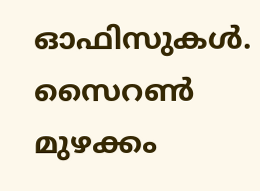ഓഫിസുകൾ. സൈറൺ മുഴക്കം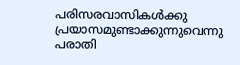പരിസരവാസികൾക്കു പ്രയാസമുണ്ടാക്കുന്നുവെന്നു പരാതി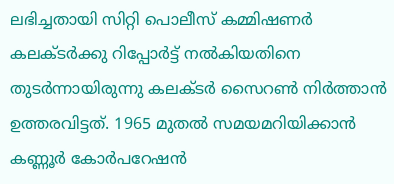ലഭിച്ചതായി സിറ്റി പൊലീസ് കമ്മിഷണർ കലക്ടർക്കു റിപ്പോർട്ട് നൽകിയതിനെ തുടർന്നായിരുന്നു കലക്ടർ സൈറൺ നിർത്താൻ ഉത്തരവിട്ടത്. 1965 മുതൽ സമയമറിയിക്കാൻ കണ്ണൂർ കോർപറേഷൻ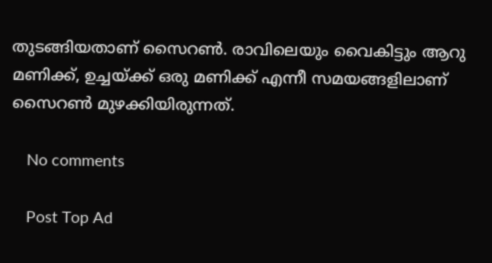തുടങ്ങിയതാണ് സൈറൺ. രാവിലെയും വൈകിട്ടും ആറു മണിക്ക്, ഉച്ചയ്ക്ക് ഒരു മണിക്ക് എന്നീ സമയങ്ങളിലാണ് സൈറൺ മുഴക്കിയിരുന്നത്.

    No comments

    Post Top Ad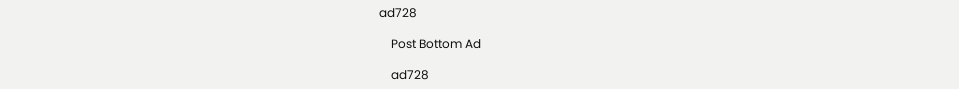ad728

    Post Bottom Ad

    ad728